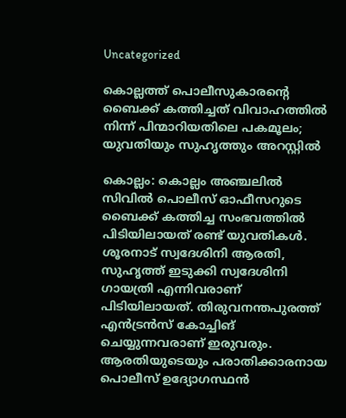Uncategorized

കൊല്ലത്ത് പൊലീസുകാരന്റെ ബൈക്ക് കത്തിച്ചത് വിവാഹത്തിൽ നിന്ന് പിന്മാറിയതിലെ പകമൂലം; യുവതിയും സുഹൃത്തും അറസ്റ്റിൽ

കൊല്ലം: കൊല്ലം അഞ്ചലില്‍ സിവില്‍ പൊലീസ് ഓഫീസറുടെ ബൈക്ക് കത്തിച്ച സംഭവത്തില്‍ പിടിയിലായത് രണ്ട് യുവതികള്‍. ശൂരനാട് സ്വദേശിനി ആരതി, സുഹൃത്ത് ഇടുക്കി സ്വദേശിനി ഗായത്രി എന്നിവരാണ് പിടിയിലായത്. തിരുവനന്തപുരത്ത് എന്‍ട്രന്‍സ് കോച്ചിങ് ചെയ്യുന്നവരാണ് ഇരുവരും. ആരതിയുടെയും പരാതിക്കാരനായ പൊലീസ് ഉദ്യോഗസ്ഥന്‍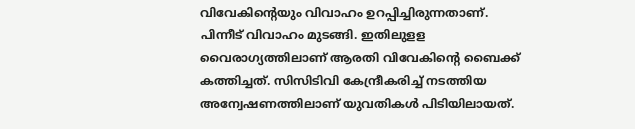വിവേകിന്റെയും വിവാഹം ഉറപ്പിച്ചിരുന്നതാണ്. പിന്നീട് വിവാഹം മുടങ്ങി. ഇതിലുളള വൈരാഗ്യത്തിലാണ് ആരതി വിവേകിന്റെ ബൈക്ക് കത്തിച്ചത്. സിസിടിവി കേന്ദ്രീകരിച്ച് നടത്തിയ അന്വേഷണത്തിലാണ് യുവതികള്‍ പിടിയിലായത്.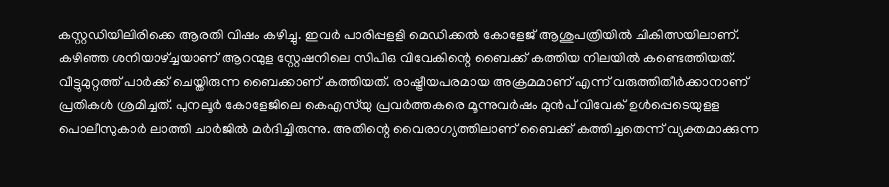കസ്റ്റഡിയിലിരിക്കെ ആരതി വിഷം കഴിച്ചു. ഇവര്‍ പാരിപ്പളളി മെഡിക്കല്‍ കോളേജ് ആശുപത്രിയില്‍ ചികിത്സയിലാണ്.
കഴിഞ്ഞ ശനിയാഴ്ച്ചയാണ് ആറന്മുള സ്റ്റേഷനിലെ സിപിഒ വിവേകിന്റെ ബൈക്ക് കത്തിയ നിലയില്‍ കണ്ടെത്തിയത്. വീട്ടുമുറ്റത്ത് പാര്‍ക്ക് ചെയ്തിരുന്ന ബൈക്കാണ് കത്തിയത്. രാഷ്ട്രീയപരമായ അക്രമമാണ് എന്ന് വരുത്തിതീര്‍ക്കാനാണ് പ്രതികള്‍ ശ്രമിച്ചത്. പുനലൂർ കോളേജിലെ കെഎസ്‌യു പ്രവര്‍ത്തകരെ മൂന്നുവര്‍ഷം മുന്‍പ് വിവേക് ഉൾപ്പെടെയുളള പൊലീസുകാർ ലാത്തി ചാര്‍ജില്‍ മര്‍ദിച്ചിരുന്നു. അതിന്റെ വൈരാഗ്യത്തിലാണ് ബൈക്ക് കത്തിച്ചതെന്ന് വ്യക്തമാക്കുന്ന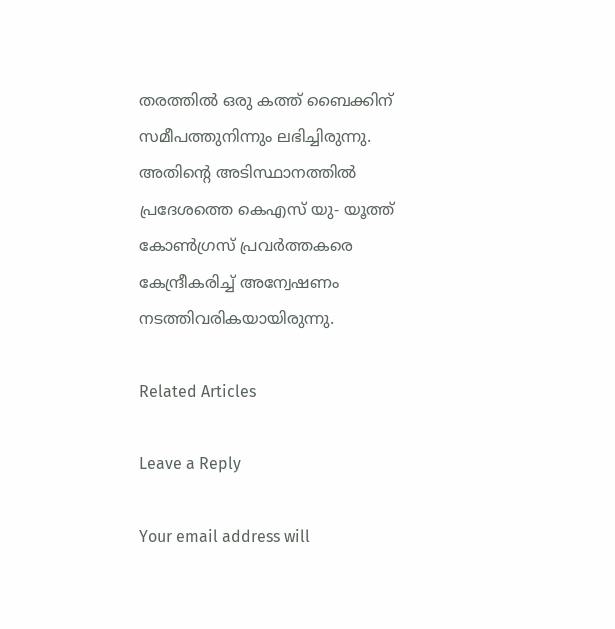തരത്തില്‍ ഒരു കത്ത് ബൈക്കിന് സമീപത്തുനിന്നും ലഭിച്ചിരുന്നു. അതിന്റെ അടിസ്ഥാനത്തില്‍ പ്രദേശത്തെ കെഎസ് യു- യൂത്ത് കോണ്‍ഗ്രസ് പ്രവര്‍ത്തകരെ കേന്ദ്രീകരിച്ച് അന്വേഷണം നടത്തിവരികയായിരുന്നു.

Related Articles

Leave a Reply

Your email address will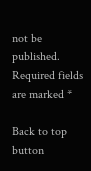not be published. Required fields are marked *

Back to top button